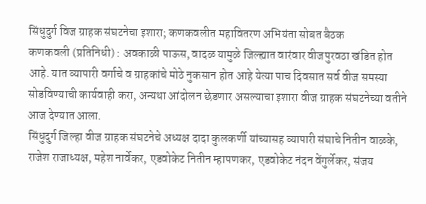सिंधुदुर्ग विज ग्राहक संघटनेचा इशारा; कणकवलीत महावितरण अभियंता सोबत बैठक
कणकवली (प्रतिनिधी) : अवकाळी पाऊस, वादळ यामुळे जिल्ह्यात वारंवार वीजपुरवठा खंडित होत आहे. यात व्यापारी वर्गाचे व ग्राहकांचे मोठे नुकसान होत आहे येत्या पाच दिवसात सर्व वीज समस्या सोडविण्याची कार्यवाही करा, अन्यथा आंदोलन छेडणार असल्याचा इशारा वीज ग्राहक संघटनेच्या वतीने आज देण्यात आला.
सिंधुदुर्ग जिल्हा वीज ग्राहक संघटनेचे अध्यक्ष दादा कुलकर्णी यांच्यासह व्यापारी संघाचे नितीन वाळके, राजेश राजाध्यक्ष, महेश नार्वेकर, एडवोकेट नितीन म्हापणकर, एडवोकेट नंदन वेंगुर्लेकर, संजय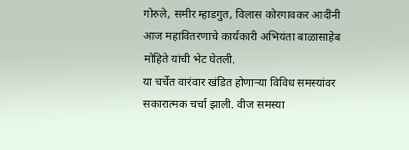गोरुले, समीर म्हाडगुत, विलास कोरगावकर आदींनी आज महावितरणाचे कार्यकारी अभियंता बाळासाहेब मोहिते यांची भेट घेतली.
या चर्चेत वारंवार खंडित होणाऱ्या विविध समस्यांवर सकारात्मक चर्चा झाली. वीज समस्या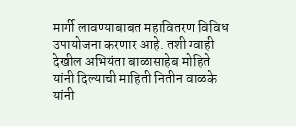मार्गी लावण्याबाबत महावितरण विविध उपायोजना करणार आहे. तशी ग्वाही देखील अभियंता बाळासाहेब मोहिते यांनी दिल्याची माहिती नितीन वाळके यांनी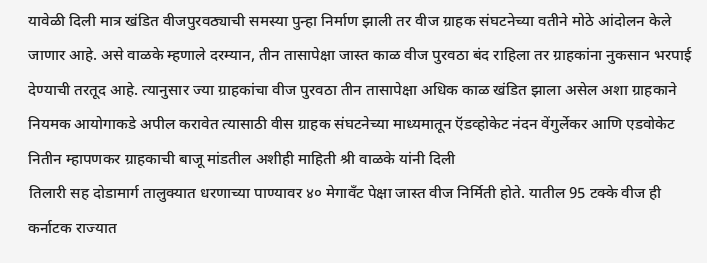यावेळी दिली मात्र खंडित वीजपुरवठ्याची समस्या पुन्हा निर्माण झाली तर वीज ग्राहक संघटनेच्या वतीने मोठे आंदोलन केले जाणार आहे. असे वाळके म्हणाले दरम्यान, तीन तासापेक्षा जास्त काळ वीज पुरवठा बंद राहिला तर ग्राहकांना नुकसान भरपाई देण्याची तरतूद आहे. त्यानुसार ज्या ग्राहकांचा वीज पुरवठा तीन तासापेक्षा अधिक काळ खंडित झाला असेल अशा ग्राहकाने नियमक आयोगाकडे अपील करावेत त्यासाठी वीस ग्राहक संघटनेच्या माध्यमातून ऍडव्होकेट नंदन वेंगुर्लेकर आणि एडवोकेट नितीन म्हापणकर ग्राहकाची बाजू मांडतील अशीही माहिती श्री वाळके यांनी दिली
तिलारी सह दोडामार्ग तालुक्यात धरणाच्या पाण्यावर ४० मेगावँट पेक्षा जास्त वीज निर्मिती होते. यातील 95 टक्के वीज ही कर्नाटक राज्यात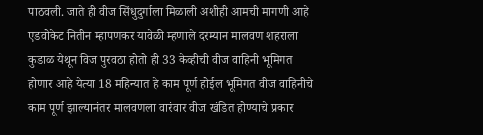पाठवली. जाते ही वीज सिंधुदुर्गाला मिळाली अशीही आमची मागणी आहे एडवोकेट नितीन म्हापणकर यावेळी म्हणाले दरम्यान मालवण शहराला कुडाळ येथून विज पुरवठा होतो ही 33 केव्हीची वीज वाहिनी भूमिगत होणार आहे येत्या 18 महिन्यात हे काम पूर्ण होईल भूमिगत वीज वाहिनीचे काम पूर्ण झाल्यानंतर मालवणला वारंवार वीज खंडित होण्याचे प्रकार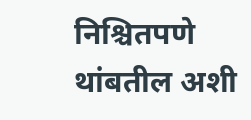निश्चितपणे थांबतील अशी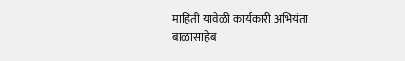माहिती यावेळी कार्यकारी अभियंता बाळासाहेब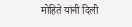मोहिते यांनी दिली